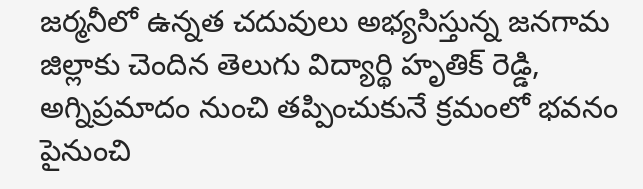జర్మనీలో ఉన్నత చదువులు అభ్యసిస్తున్న జనగామ జిల్లాకు చెందిన తెలుగు విద్యార్థి హృతిక్ రెడ్డి, అగ్నిప్రమాదం నుంచి తప్పించుకునే క్రమంలో భవనం పైనుంచి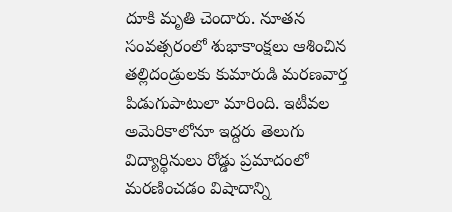దూకి మృతి చెందారు. నూతన సంవత్సరంలో శుభాకాంక్షలు ఆశించిన తల్లిదండ్రులకు కుమారుడి మరణవార్త పిడుగుపాటులా మారింది. ఇటీవల అమెరికాలోనూ ఇద్దరు తెలుగు విద్యార్థినులు రోడ్డు ప్రమాదంలో మరణించడం విషాదాన్ని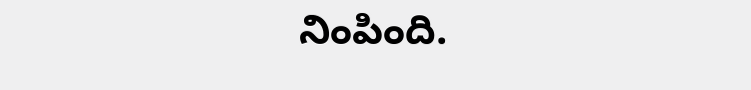నింపింది.